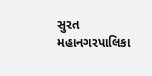સુરત મહાનગરપાલિકા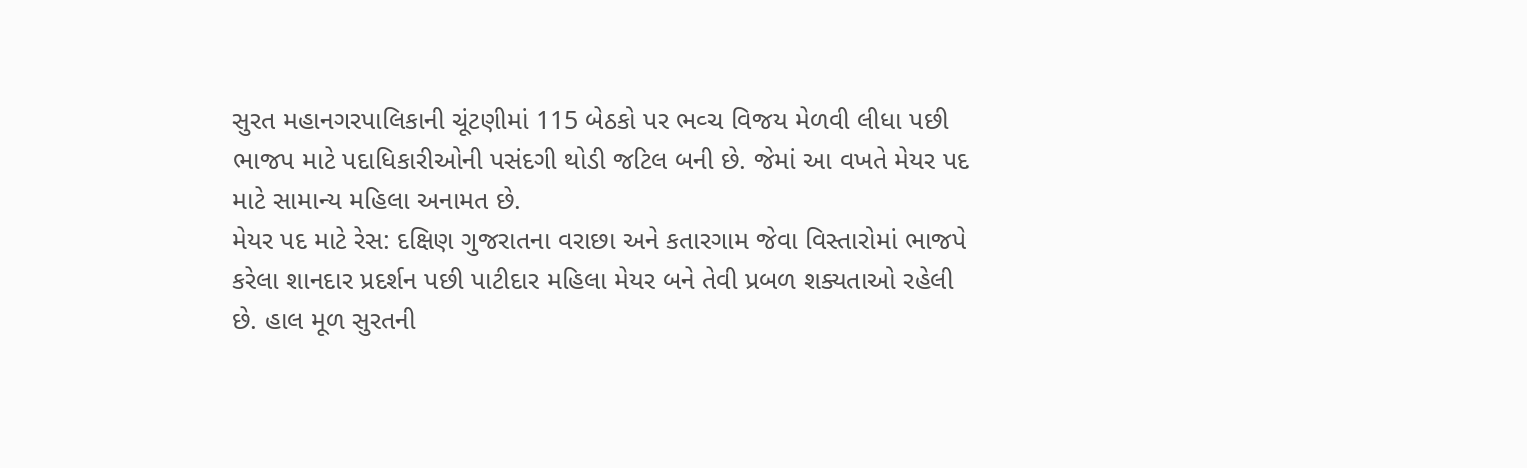સુરત મહાનગરપાલિકાની ચૂંટણીમાં 115 બેઠકો પર ભવ્ચ વિજય મેળવી લીધા પછી ભાજપ માટે પદાધિકારીઓની પસંદગી થોડી જટિલ બની છે. જેમાં આ વખતે મેયર પદ માટે સામાન્ય મહિલા અનામત છે.
મેયર પદ માટે રેસ: દક્ષિણ ગુજરાતના વરાછા અને કતારગામ જેવા વિસ્તારોમાં ભાજપે કરેલા શાનદાર પ્રદર્શન પછી પાટીદાર મહિલા મેયર બને તેવી પ્રબળ શક્યતાઓ રહેલી છે. હાલ મૂળ સુરતની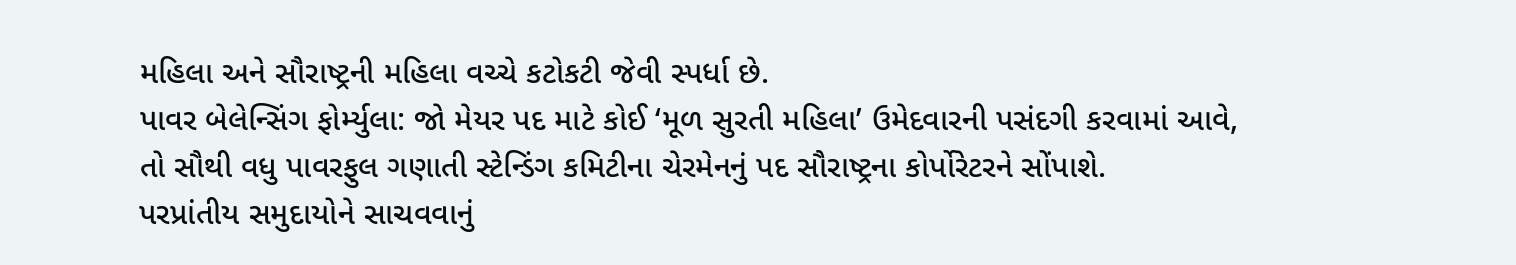મહિલા અને સૌરાષ્ટ્રની મહિલા વચ્ચે કટોકટી જેવી સ્પર્ધા છે.
પાવર બેલેન્સિંગ ફોર્મ્યુલા: જો મેયર પદ માટે કોઈ ‘મૂળ સુરતી મહિલા’ ઉમેદવારની પસંદગી કરવામાં આવે, તો સૌથી વધુ પાવરફુલ ગણાતી સ્ટેન્ડિંગ કમિટીના ચેરમેનનું પદ સૌરાષ્ટ્રના કોર્પોરેટરને સોંપાશે.
પરપ્રાંતીય સમુદાયોને સાચવવાનું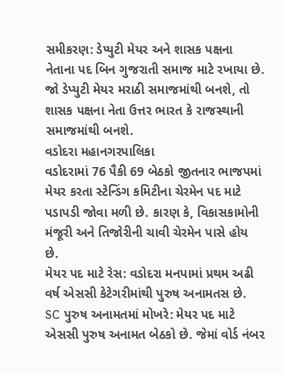સમીકરણ: ડેપ્યુટી મેયર અને શાસક પક્ષના નેતાના પદ બિન ગુજરાતી સમાજ માટે રખાયા છે. જો ડેપ્યુટી મેયર મરાઠી સમાજમાંથી બનશે, તો શાસક પક્ષના નેતા ઉત્તર ભારત કે રાજસ્થાની સમાજમાંથી બનશે.
વડોદરા મહાનગરપાલિકા
વડોદરામાં 76 પૈકી 69 બેઠકો જીતનાર ભાજપમાં મેયર કરતા સ્ટેન્ડિંગ કમિટીના ચેરમેન પદ માટે પડાપડી જોવા મળી છે. કારણ કે, વિકાસકામોની મંજૂરી અને તિજોરીની ચાવી ચેરમેન પાસે હોય છે.
મેયર પદ માટે રેસ: વડોદરા મનપામાં પ્રથમ અઢી વર્ષ એસસી કેટેગરીમાંથી પુરુષ અનામતસ છે.
SC પુરુષ અનામતમાં મોખરે: મેયર પદ માટે એસસી પુરુષ અનામત બેઠકો છે. જેમાં વોર્ડ નંબર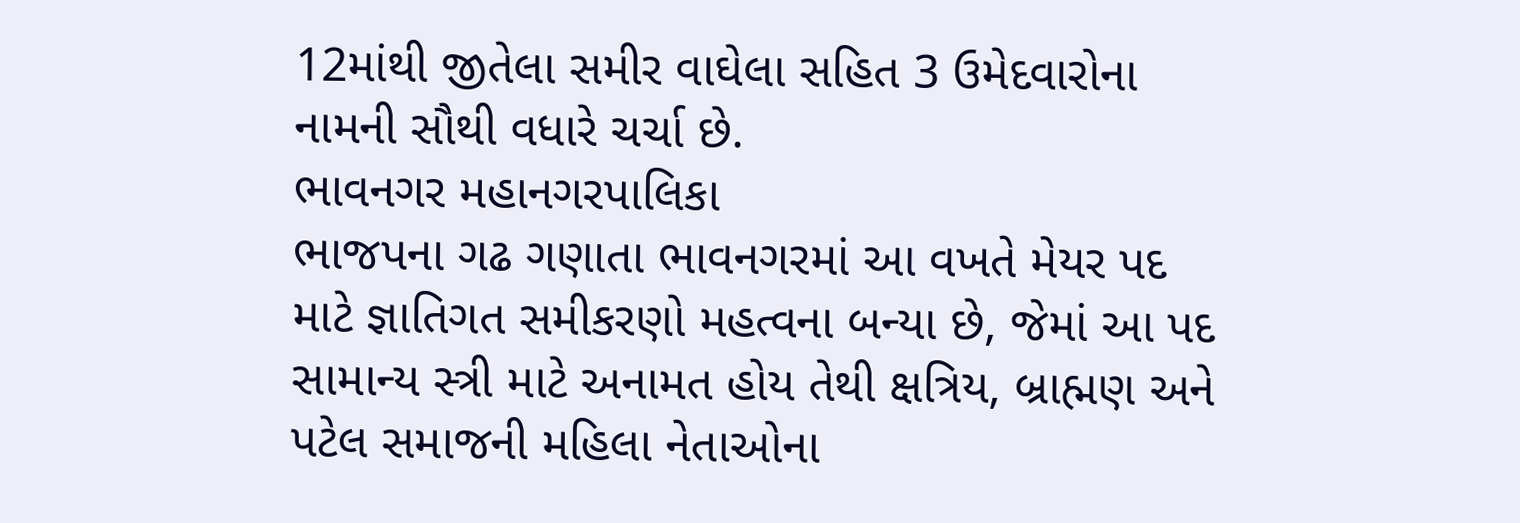12માંથી જીતેલા સમીર વાઘેલા સહિત 3 ઉમેદવારોના નામની સૌથી વધારે ચર્ચા છે.
ભાવનગર મહાનગરપાલિકા
ભાજપના ગઢ ગણાતા ભાવનગરમાં આ વખતે મેયર પદ માટે જ્ઞાતિગત સમીકરણો મહત્વના બન્યા છે, જેમાં આ પદ સામાન્ય સ્ત્રી માટે અનામત હોય તેથી ક્ષત્રિય, બ્રાહ્મણ અને પટેલ સમાજની મહિલા નેતાઓના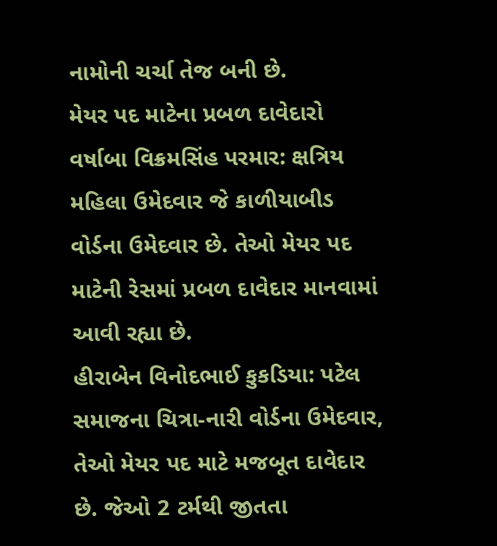નામોની ચર્ચા તેજ બની છે.
મેયર પદ માટેના પ્રબળ દાવેદારો
વર્ષાબા વિક્રમસિંહ પરમાર: ક્ષત્રિય મહિલા ઉમેદવાર જે કાળીયાબીડ વોર્ડના ઉમેદવાર છે. તેઓ મેયર પદ માટેની રેસમાં પ્રબળ દાવેદાર માનવામાં આવી રહ્યા છે.
હીરાબેન વિનોદભાઈ કુકડિયા: પટેલ સમાજના ચિત્રા-નારી વોર્ડના ઉમેદવાર, તેઓ મેયર પદ માટે મજબૂત દાવેદાર છે. જેઓ 2 ટર્મથી જીતતા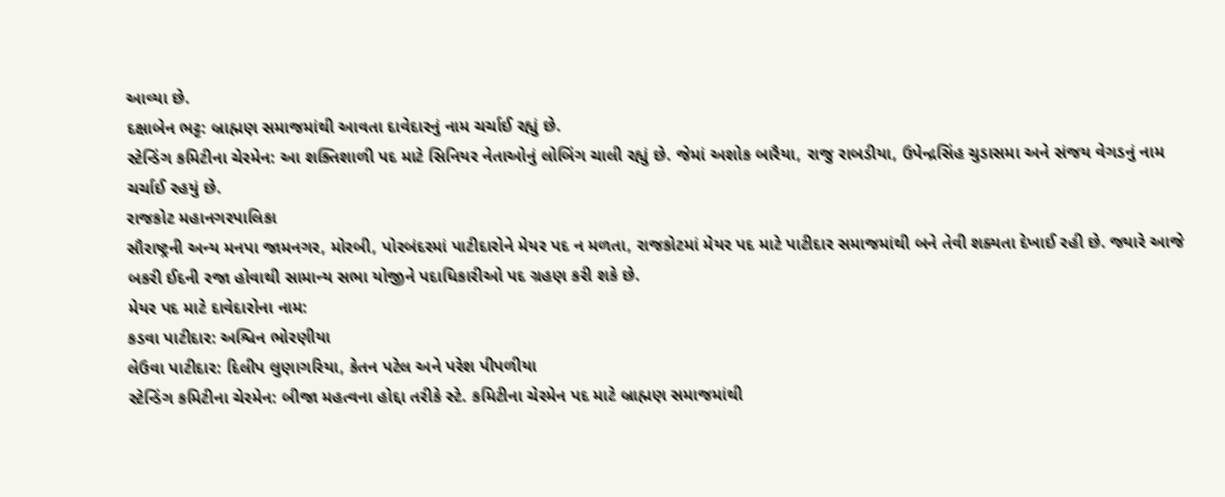આવ્યા છે.
દક્ષાબેન ભટ્ટ: બ્રાહ્મણ સમાજમાંથી આવતા દાવેદારનું નામ ચર્ચાઈ રહ્યું છે.
સ્ટેન્ડિંગ કમિટીના ચેરમેન: આ શક્તિશાળી પદ માટે સિનિયર નેતાઓનું લોબિંગ ચાલી રહ્યું છે. જેમાં અશોક બારૈયા, રાજુ રાબડીયા, ઉપેન્દ્રસિંહ ચુડાસમા અને સંજય વેગડનું નામ ચર્ચાઈ રહયું છે.
રાજકોટ મહાનગરપાલિકા
સૌરાષ્ટ્રની અન્ય મનપા જામનગર, મોરબી, પોરબંદરમાં પાટીદારોને મેયર પદ ન મળતા, રાજકોટમાં મેયર પદ માટે પાટીદાર સમાજમાંથી બને તેવી શક્યતા દેખાઈ રહી છે. જ્યારે આજે બકરી ઈદની રજા હોવાથી સામાન્ય સભા યોજીને પદાધિકારીઓ પદ ગ્રહણ કરી શકે છે.
મેયર પદ માટે દાવેદારોના નામ:
કડવા પાટીદાર: અશ્વિન ભોરણીયા
લેઉવા પાટીદાર: દિલીપ લુણાગરિયા, કેતન પટેલ અને પરેશ પીપળીયા
સ્ટેન્ડિંગ કમિટીના ચેરમેન: બીજા મહત્વના હોદ્દા તરીકે સ્ટે. કમિટીના ચેરમેન પદ માટે બ્રાહ્મણ સમાજમાંથી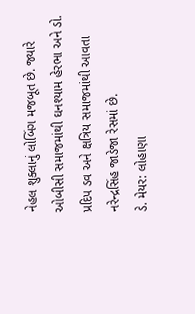નેહલ શુક્લાનું લોબિંગ મજબૂત છે. જ્યારે ઓબીસી સમાજમાંથી ઘનશ્યામ હેરભા અને ડો. પ્રદિપ ડવ અને ક્ષત્રિય સમાજમાંથી આવતા નરેન્દ્રસિંહ જાડેજા રેસમાં છે.
ડે. મેયર: લોહાણા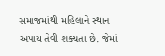સમાજમાંથી મહિલાને સ્થાન અપાય તેવી શક્યતા છે. જેમાં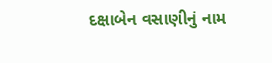દક્ષાબેન વસાણીનું નામ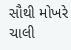સૌથી મોખરે ચાલી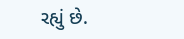રહ્યું છે.